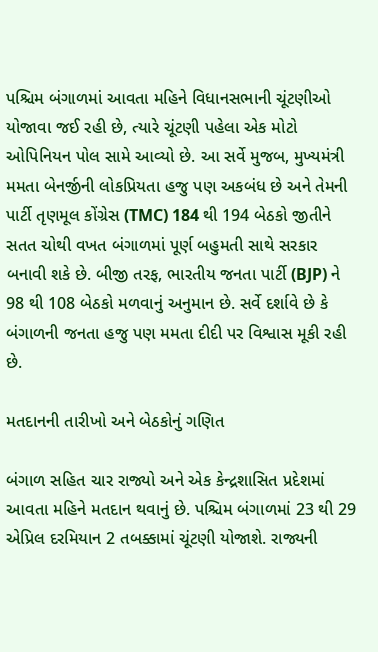પશ્ચિમ બંગાળમાં આવતા મહિને વિધાનસભાની ચૂંટણીઓ યોજાવા જઈ રહી છે, ત્યારે ચૂંટણી પહેલા એક મોટો ઓપિનિયન પોલ સામે આવ્યો છે. આ સર્વે મુજબ, મુખ્યમંત્રી મમતા બેનર્જીની લોકપ્રિયતા હજુ પણ અકબંધ છે અને તેમની પાર્ટી તૃણમૂલ કોંગ્રેસ (TMC) 184 થી 194 બેઠકો જીતીને સતત ચોથી વખત બંગાળમાં પૂર્ણ બહુમતી સાથે સરકાર બનાવી શકે છે. બીજી તરફ, ભારતીય જનતા પાર્ટી (BJP) ને 98 થી 108 બેઠકો મળવાનું અનુમાન છે. સર્વે દર્શાવે છે કે બંગાળની જનતા હજુ પણ મમતા દીદી પર વિશ્વાસ મૂકી રહી છે.

મતદાનની તારીખો અને બેઠકોનું ગણિત

બંગાળ સહિત ચાર રાજ્યો અને એક કેન્દ્રશાસિત પ્રદેશમાં આવતા મહિને મતદાન થવાનું છે. પશ્ચિમ બંગાળમાં 23 થી 29 એપ્રિલ દરમિયાન 2 તબક્કામાં ચૂંટણી યોજાશે. રાજ્યની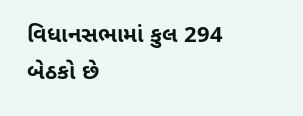વિધાનસભામાં કુલ 294 બેઠકો છે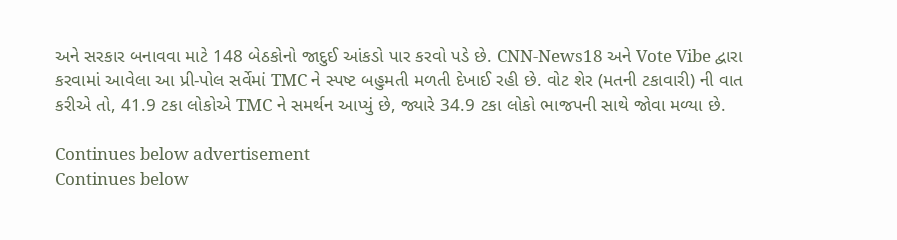અને સરકાર બનાવવા માટે 148 બેઠકોનો જાદુઈ આંકડો પાર કરવો પડે છે. CNN-News18 અને Vote Vibe દ્વારા કરવામાં આવેલા આ પ્રી-પોલ સર્વેમાં TMC ને સ્પષ્ટ બહુમતી મળતી દેખાઈ રહી છે. વોટ શેર (મતની ટકાવારી) ની વાત કરીએ તો, 41.9 ટકા લોકોએ TMC ને સમર્થન આપ્યું છે, જ્યારે 34.9 ટકા લોકો ભાજપની સાથે જોવા મળ્યા છે.

Continues below advertisement
Continues below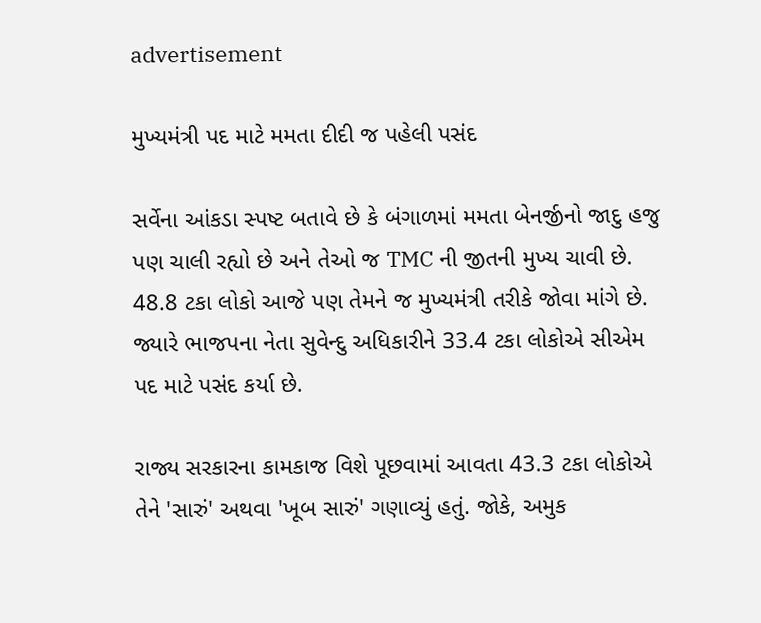advertisement

મુખ્યમંત્રી પદ માટે મમતા દીદી જ પહેલી પસંદ

સર્વેના આંકડા સ્પષ્ટ બતાવે છે કે બંગાળમાં મમતા બેનર્જીનો જાદુ હજુ પણ ચાલી રહ્યો છે અને તેઓ જ TMC ની જીતની મુખ્ય ચાવી છે. 48.8 ટકા લોકો આજે પણ તેમને જ મુખ્યમંત્રી તરીકે જોવા માંગે છે. જ્યારે ભાજપના નેતા સુવેન્દુ અધિકારીને 33.4 ટકા લોકોએ સીએમ પદ માટે પસંદ કર્યા છે.

રાજ્ય સરકારના કામકાજ વિશે પૂછવામાં આવતા 43.3 ટકા લોકોએ તેને 'સારું' અથવા 'ખૂબ સારું' ગણાવ્યું હતું. જોકે, અમુક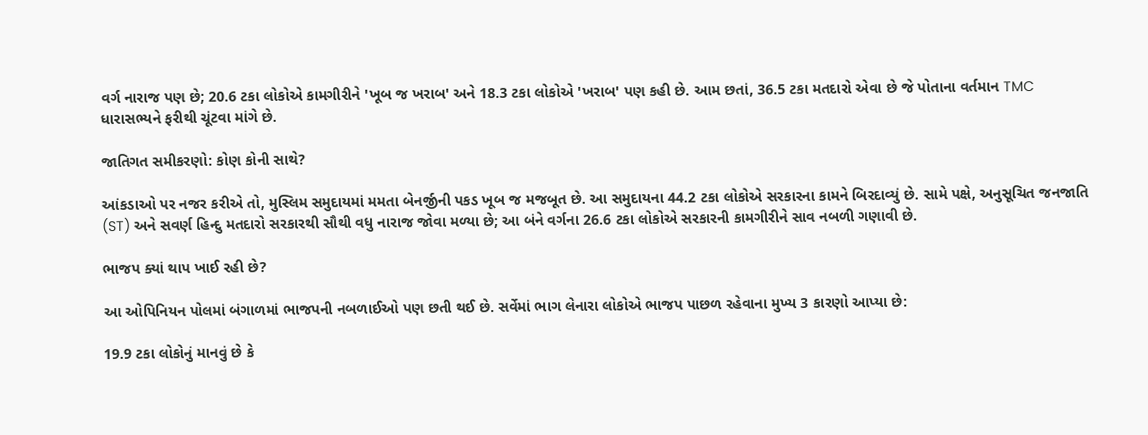વર્ગ નારાજ પણ છે; 20.6 ટકા લોકોએ કામગીરીને 'ખૂબ જ ખરાબ' અને 18.3 ટકા લોકોએ 'ખરાબ' પણ કહી છે. આમ છતાં, 36.5 ટકા મતદારો એવા છે જે પોતાના વર્તમાન TMC ધારાસભ્યને ફરીથી ચૂંટવા માંગે છે.

જાતિગત સમીકરણો: કોણ કોની સાથે?

આંકડાઓ પર નજર કરીએ તો, મુસ્લિમ સમુદાયમાં મમતા બેનર્જીની પકડ ખૂબ જ મજબૂત છે. આ સમુદાયના 44.2 ટકા લોકોએ સરકારના કામને બિરદાવ્યું છે. સામે પક્ષે, અનુસૂચિત જનજાતિ (ST) અને સવર્ણ હિન્દુ મતદારો સરકારથી સૌથી વધુ નારાજ જોવા મળ્યા છે; આ બંને વર્ગના 26.6 ટકા લોકોએ સરકારની કામગીરીને સાવ નબળી ગણાવી છે.

ભાજપ ક્યાં થાપ ખાઈ રહી છે?

આ ઓપિનિયન પોલમાં બંગાળમાં ભાજપની નબળાઈઓ પણ છતી થઈ છે. સર્વેમાં ભાગ લેનારા લોકોએ ભાજપ પાછળ રહેવાના મુખ્ય 3 કારણો આપ્યા છે:

19.9 ટકા લોકોનું માનવું છે કે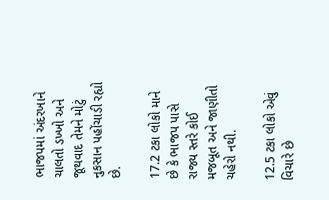ભાજપમાં અંદરખાને ચાલતો ડખ્ખો અને જૂથવાદ તેમને મોટું નુકસાન પહોંચાડી રહ્યો છે.

17.2 ટકા લોકો માને છે કે ભાજપ પાસે રાજ્ય સ્તરે કોઈ મજબૂત અને જાણીતો ચહેરો નથી.

12.5 ટકા લોકો એવું વિચારે છે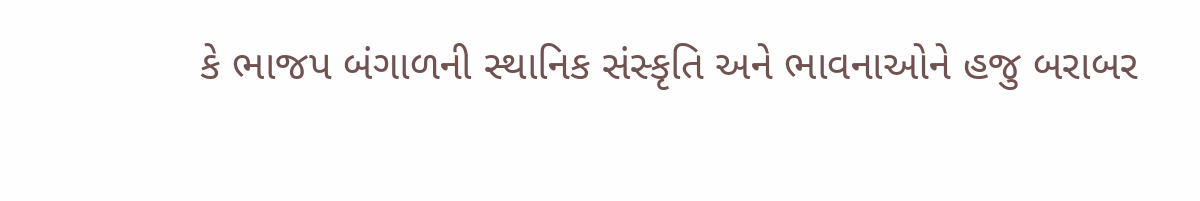કે ભાજપ બંગાળની સ્થાનિક સંસ્કૃતિ અને ભાવનાઓને હજુ બરાબર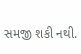સમજી શકી નથી.